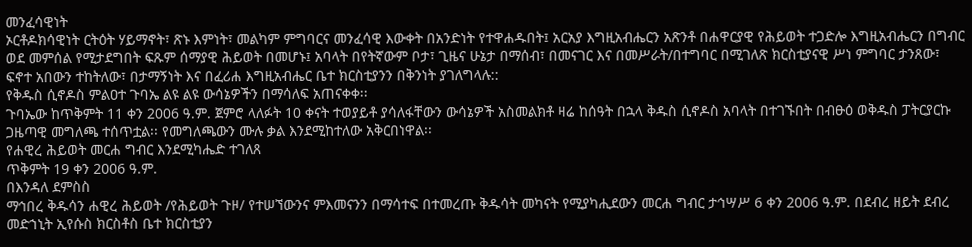መንፈሳዊነት
ኦርቶዶክሳዊነት ርትዕት ሃይማኖት፣ ጽኑ እምነት፣ መልካም ምግባርና መንፈሳዊ እውቀት በአንድነት የተዋሐዱበት፤ አርአያ እግዚአብሔርን አጽንቶ በሐዋርያዊ የሕይወት ተጋድሎ እግዚአብሔርን በግብር ወደ መምሰል የሚታደግበት ፍጹም ሰማያዊ ሕይወት በመሆኑ፤ አባላት በየትኛውም ቦታ፣ ጊዜና ሁኔታ በማሰብ፣ በመናገር እና በመሥራት/በተግባር በሚገለጽ ክርስቲያናዊ ሥነ ምግባር ታንጸው፣ ፍኖተ አበውን ተከትለው፣ በታማኝነት እና በፈሪሐ እግዚአብሔር ቤተ ክርስቲያንን በቅንነት ያገለግላሉ::
የቅዱስ ሲኖዶስ ምልዐተ ጉባኤ ልዩ ልዩ ውሳኔዎችን በማሳለፍ አጠናቀቀ፡፡
ጉባኤው ከጥቅምት 11 ቀን 2006 ዓ.ም. ጀምሮ ላለፉት 10 ቀናት ተወያይቶ ያሳለፋቸውን ውሳኔዎች አስመልክቶ ዛሬ ከሰዓት በኋላ ቅዱስ ሲኖዶስ አባላት በተገኙበት በብፁዕ ወቅዱስ ፓትርያርኩ ጋዜጣዊ መግለጫ ተሰጥቷል፡፡ የመግለጫውን ሙሉ ቃል እንደሚከተለው አቅርበነዋል፡፡
የሐዊረ ሕይወት መርሐ ግብር እንደሚካሔድ ተገለጸ
ጥቅምት 19 ቀን 2006 ዓ.ም.
በእንዳለ ደምስስ
ማኅበረ ቅዱሳን ሐዊረ ሕይወት /የሕይወት ጉዞ/ የተሠኘውንና ምእመናንን በማሳተፍ በተመረጡ ቅዱሳት መካናት የሚያካሒደውን መርሐ ግብር ታኅሣሥ 6 ቀን 2006 ዓ.ም. በደብረ ዘይት ደብረ መድኀኒት ኢየሱስ ክርስቶስ ቤተ ክርስቲያን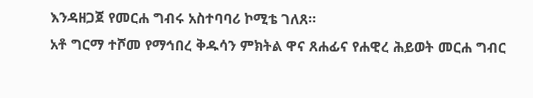እንዳዘጋጀ የመርሐ ግብሩ አስተባባሪ ኮሚቴ ገለጸ፡፡
አቶ ግርማ ተሾመ የማኅበረ ቅዱሳን ምክትል ዋና ጸሐፊና የሐዊረ ሕይወት መርሐ ግብር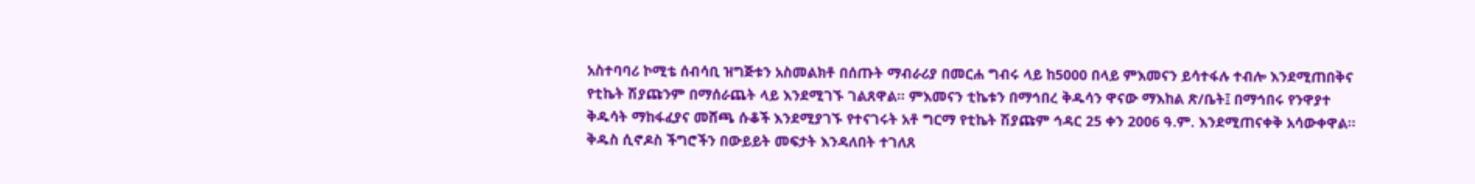አስተባባሪ ኮሚቴ ሰብሳቢ ዝግጅቱን አስመልክቶ በሰጡት ማብራሪያ በመርሐ ግብሩ ላይ ከ5000 በላይ ምእመናን ይሳተፋሉ ተብሎ እንደሚጠበቅና የቲኬት ሽያጩንም በማሰራጨት ላይ እንደሚገኙ ገልጸዋል፡፡ ምእመናን ቲኬቱን በማኅበረ ቅዱሳን ዋናው ማእከል ጽ/ቤት፤ በማኅበሩ የንዋያተ ቅዱሳት ማከፋፈያና መሸጫ ሱቆች እንደሚያገኙ የተናገሩት አቶ ግርማ የቲኬት ሽያጩም ኅዳር 25 ቀን 2006 ዓ.ም. እንደሚጠናቀቅ አሳውቀዋል፡፡
ቅዱስ ሲኖዶስ ችግሮችን በውይይት መፍታት እንዳለበት ተገለጸ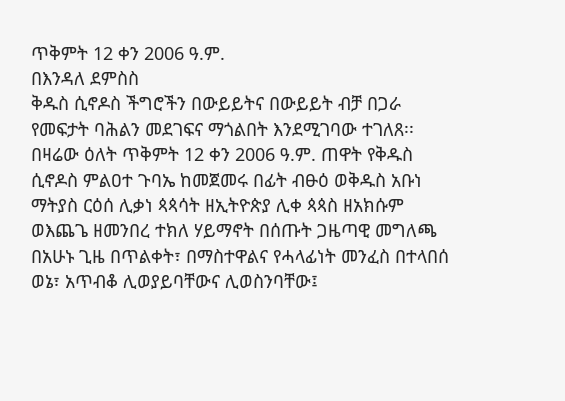ጥቅምት 12 ቀን 2006 ዓ.ም.
በእንዳለ ደምስስ
ቅዱስ ሲኖዶስ ችግሮችን በውይይትና በውይይት ብቻ በጋራ የመፍታት ባሕልን መደገፍና ማጎልበት እንደሚገባው ተገለጸ፡፡
በዛሬው ዕለት ጥቅምት 12 ቀን 2006 ዓ.ም. ጠዋት የቅዱስ ሲኖዶስ ምልዐተ ጉባኤ ከመጀመሩ በፊት ብፁዕ ወቅዱስ አቡነ ማትያስ ርዕሰ ሊቃነ ጳጳሳት ዘኢትዮጵያ ሊቀ ጳጳስ ዘአክሱም ወእጨጌ ዘመንበረ ተክለ ሃይማኖት በሰጡት ጋዜጣዊ መግለጫ በአሁኑ ጊዜ በጥልቀት፣ በማስተዋልና የሓላፊነት መንፈስ በተላበሰ ወኔ፣ አጥብቆ ሊወያይባቸውና ሊወስንባቸው፤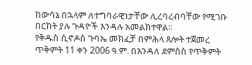ከውሳኔ በኋላም ለተግባራዊነታቸው ሊረባረብባቸው የሚገቡ በርከት ያሉ ጉዳዮች እንዳሉ አመልክተዋል፡፡
የቅዱስ ሲኖዶስ ጉባኤ መክፈቻ በምሕላ ጸሎት ተጀመረ
ጥቅምት 11 ቀን 2006 ዓ.ም. በእንዳለ ደምስስ የጥቅምት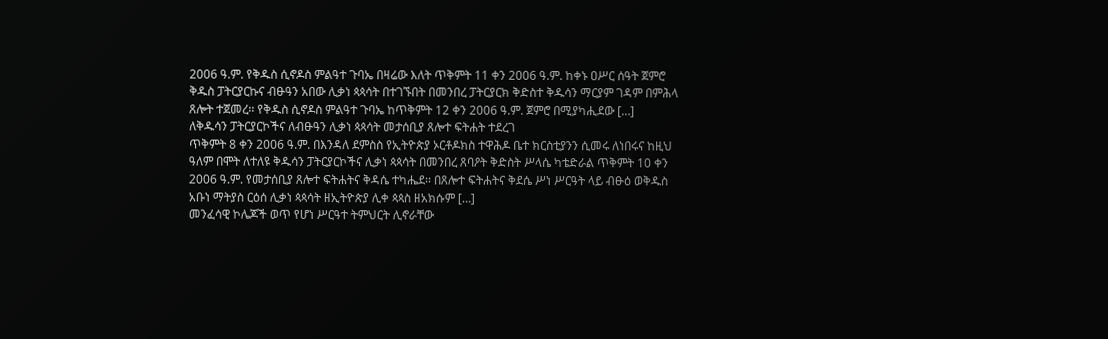2006 ዓ.ም. የቅዱስ ሲኖዶስ ምልዓተ ጉባኤ በዛሬው እለት ጥቅምት 11 ቀን 2006 ዓ.ም. ከቀኑ ዐሥር ሰዓት ጀምሮ ቅዱስ ፓትርያርኩና ብፁዓን አበው ሊቃነ ጳጳሳት በተገኙበት በመንበረ ፓትርያርክ ቅድስተ ቅዱሳን ማርያም ገዳም በምሕላ ጸሎት ተጀመረ፡፡ የቅዱስ ሲኖዶስ ምልዓተ ጉባኤ ከጥቅምት 12 ቀን 2006 ዓ.ም. ጀምሮ በሚያካሒደው […]
ለቅዱሳን ፓትርያርኮችና ለብፁዓን ሊቃነ ጳጳሳት መታሰቢያ ጸሎተ ፍትሐት ተደረገ
ጥቅምት 8 ቀን 2006 ዓ.ም. በእንዳለ ደምስስ የኢትዮጵያ ኦርቶዶክስ ተዋሕዶ ቤተ ክርስቲያንን ሲመሩ ለነበሩና ከዚህ ዓለም በሞት ለተለዩ ቅዱሳን ፓትርያርኮችና ሊቃነ ጳጳሳት በመንበረ ጸባዖት ቅድስት ሥላሴ ካቴድራል ጥቅምት 10 ቀን 2006 ዓ.ም. የመታሰቢያ ጸሎተ ፍትሐትና ቅዳሴ ተካሔደ፡፡ በጸሎተ ፍትሐትና ቅደሴ ሥነ ሥርዓት ላይ ብፁዕ ወቅዱስ አቡነ ማትያስ ርዕሰ ሊቃነ ጳጳሳት ዘኢትዮጵያ ሊቀ ጳጳስ ዘአክሱም […]
መንፈሳዊ ኮሌጆች ወጥ የሆነ ሥርዓተ ትምህርት ሊኖራቸው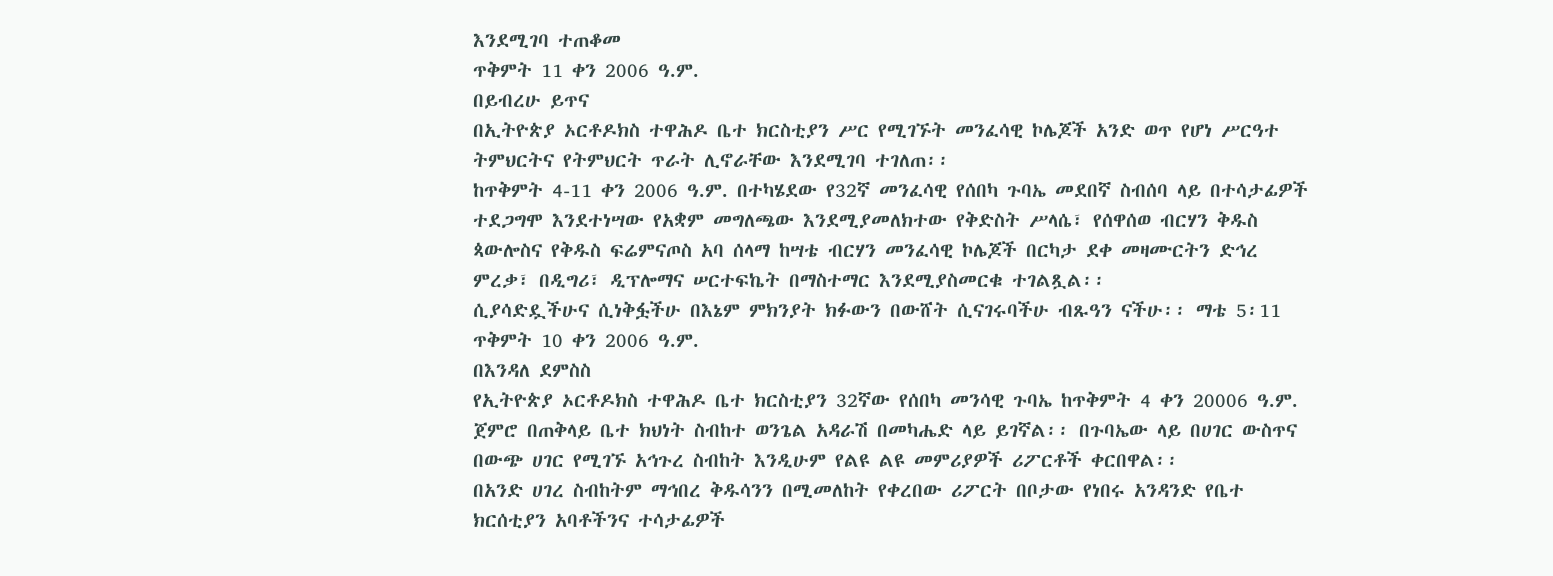እንደሚገባ ተጠቆመ
ጥቅምት 11 ቀን 2006 ዓ.ም.
በይብረሁ ይጥና
በኢትዮጵያ ኦርቶዶክስ ተዋሕዶ ቤተ ክርስቲያን ሥር የሚገኙት መንፈሳዊ ኮሌጆች አንድ ወጥ የሆነ ሥርዓተ ትምህርትና የትምህርት ጥራት ሊኖራቸው እንደሚገባ ተገለጠ፡፡
ከጥቅምት 4-11 ቀን 2006 ዓ.ም. በተካሄደው የ32ኛ መንፈሳዊ የሰበካ ጉባኤ መደበኛ ስብሰባ ላይ በተሳታፊዎች ተደጋግሞ እንደተነሣው የአቋም መግለጫው እንደሚያመለክተው የቅድስት ሥላሴ፣ የሰዋሰወ ብርሃን ቅዱስ ጳውሎስና የቅዱስ ፍሬምናጦስ አባ ሰላማ ከሣቴ ብርሃን መንፈሳዊ ኮሌጆች በርካታ ደቀ መዛሙርትን ድኅረ ምረቃ፣ በዲግሪ፣ ዲፕሎማና ሠርተፍኬት በማስተማር እንደሚያስመርቁ ተገልጿል፡፡
ሲያሳድዷችሁና ሲነቅፏችሁ በእኔም ምክንያት ክፉውን በውሸት ሲናገሩባችሁ ብጹዓን ናችሁ፡፡ ማቴ 5፡11
ጥቅምት 10 ቀን 2006 ዓ.ም.
በእንዳለ ደምስስ
የኢትዮጵያ ኦርቶዶክስ ተዋሕዶ ቤተ ክርስቲያን 32ኛው የሰበካ መንሳዊ ጉባኤ ከጥቅምት 4 ቀን 20006 ዓ.ም. ጀምሮ በጠቅላይ ቤተ ክህነት ስብከተ ወንጌል አዳራሽ በመካሔድ ላይ ይገኛል፡፡ በጉባኤው ላይ በሀገር ውስጥና በውጭ ሀገር የሚገኙ አኅጉረ ስብከት እንዲሁም የልዩ ልዩ መምሪያዎች ሪፖርቶች ቀርበዋል፡፡
በአንድ ሀገረ ስብከትም ማኅበረ ቅዱሳንን በሚመለከት የቀረበው ሪፖርት በቦታው የነበሩ አንዳንድ የቤተ ክርሰቲያን አባቶችንና ተሳታፊዎች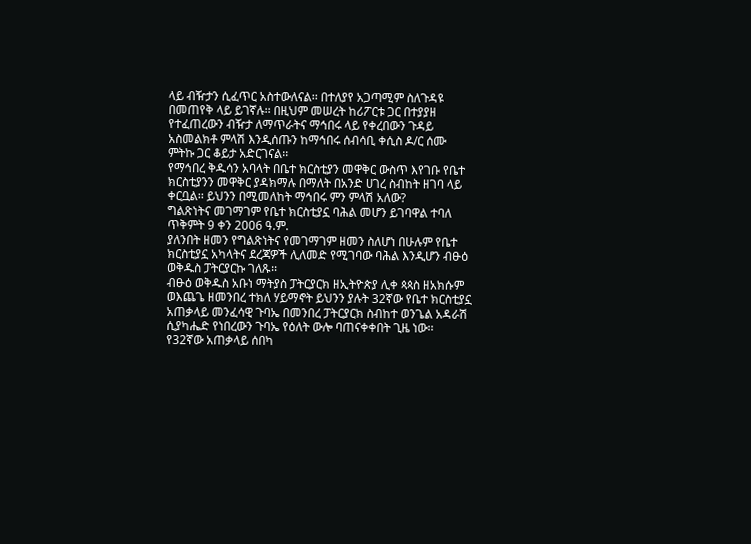ላይ ብዥታን ሲፈጥር አስተውለናል፡፡ በተለያየ አጋጣሚም ስለጉዳዩ በመጠየቅ ላይ ይገኛሉ፡፡ በዚህም መሠረት ከሪፖርቱ ጋር በተያያዘ የተፈጠረውን ብዥታ ለማጥራትና ማኅበሩ ላይ የቀረበውን ጉዳይ አስመልክቶ ምላሽ እንዲሰጡን ከማኅበሩ ሰብሳቢ ቀሲስ ዶ/ር ሰሙ ምትኩ ጋር ቆይታ አድርገናል፡፡
የማኅበረ ቅዱሳን አባላት በቤተ ክርስቲያን መዋቅር ውስጥ እየገቡ የቤተ ክርስቲያንን መዋቅር ያዳክማሉ በማለት በአንድ ሀገረ ስብከት ዘገባ ላይ ቀርቧል፡፡ ይህንን በሚመለከት ማኅበሩ ምን ምላሽ አለው?
ግልጽነትና መገማገም የቤተ ክርስቲያኗ ባሕል መሆን ይገባዋል ተባለ
ጥቅምት 9 ቀን 2006 ዓ.ም.
ያለንበት ዘመን የግልጽነትና የመገማገም ዘመን ስለሆነ በሁሉም የቤተ ክርስቲያኗ አካላትና ደረጃዎች ሊለመድ የሚገባው ባሕል እንዲሆን ብፁዕ ወቅዱስ ፓትርያርኩ ገለጹ፡፡
ብፁዕ ወቅዱስ አቡነ ማትያስ ፓትርያርክ ዘኢትዮጵያ ሊቀ ጳጳስ ዘአክሱም ወእጨጌ ዘመንበረ ተክለ ሃይማኖት ይህንን ያሉት 32ኛው የቤተ ክርስቲያኗ አጠቃላይ መንፈሳዊ ጉባኤ በመንበረ ፓትርያርክ ስብከተ ወንጌል አዳራሽ ሲያካሔድ የነበረውን ጉባኤ የዕለት ውሎ ባጠናቀቀበት ጊዜ ነው፡፡
የ32ኛው አጠቃላይ ሰበካ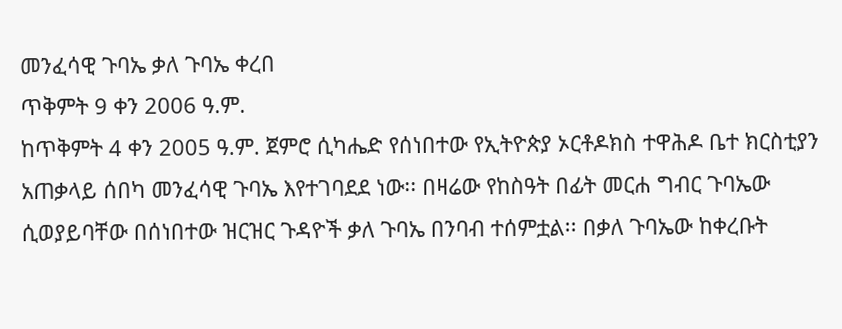መንፈሳዊ ጉባኤ ቃለ ጉባኤ ቀረበ
ጥቅምት 9 ቀን 2006 ዓ.ም.
ከጥቅምት 4 ቀን 2005 ዓ.ም. ጀምሮ ሲካሔድ የሰነበተው የኢትዮጵያ ኦርቶዶክስ ተዋሕዶ ቤተ ክርስቲያን አጠቃላይ ሰበካ መንፈሳዊ ጉባኤ እየተገባደደ ነው፡፡ በዛሬው የከስዓት በፊት መርሐ ግብር ጉባኤው ሲወያይባቸው በሰነበተው ዝርዝር ጉዳዮች ቃለ ጉባኤ በንባብ ተሰምቷል፡፡ በቃለ ጉባኤው ከቀረቡት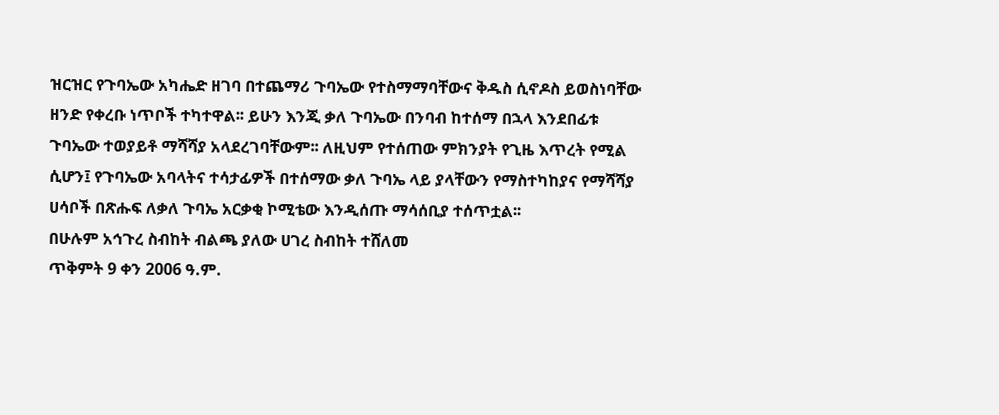ዝርዝር የጉባኤው አካሔድ ዘገባ በተጨማሪ ጉባኤው የተስማማባቸውና ቅዱስ ሲኖዶስ ይወስነባቸው ዘንድ የቀረቡ ነጥቦች ተካተዋል፡፡ ይሁን እንጂ ቃለ ጉባኤው በንባብ ከተሰማ በኋላ እንደበፊቱ ጉባኤው ተወያይቶ ማሻሻያ አላደረገባቸውም፡፡ ለዚህም የተሰጠው ምክንያት የጊዜ እጥረት የሚል ሲሆን፤ የጉባኤው አባላትና ተሳታፊዎች በተሰማው ቃለ ጉባኤ ላይ ያላቸውን የማስተካከያና የማሻሻያ ሀሳቦች በጽሑፍ ለቃለ ጉባኤ አርቃቂ ኮሚቴው እንዲሰጡ ማሳሰቢያ ተሰጥቷል፡፡
በሁሉም አኅጉረ ስብከት ብልጫ ያለው ሀገረ ስብከት ተሸለመ
ጥቅምት 9 ቀን 2006 ዓ.ም.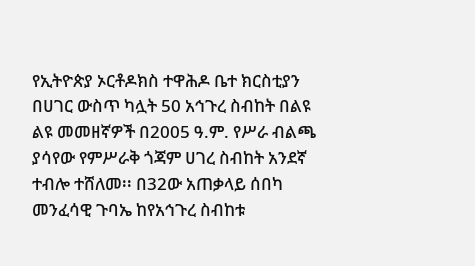የኢትዮጵያ ኦርቶዶክስ ተዋሕዶ ቤተ ክርስቲያን በሀገር ውስጥ ካሏት 50 አኅጉረ ስብከት በልዩ ልዩ መመዘኛዎች በ2005 ዓ.ም. የሥራ ብልጫ ያሳየው የምሥራቅ ጎጃም ሀገረ ስብከት አንደኛ ተብሎ ተሸለመ፡፡ በ32ው አጠቃላይ ሰበካ መንፈሳዊ ጉባኤ ከየአኅጉረ ስብከቱ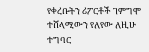የቀረቡትን ሪፖርቶች ገምግሞ ተሸላሚውን የለየው ለዚሁ ተግባር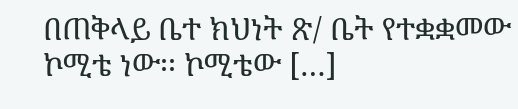በጠቅላይ ቤተ ክህነት ጽ/ ቤት የተቋቋመው ኮሚቴ ነው፡፡ ኮሚቴው […]